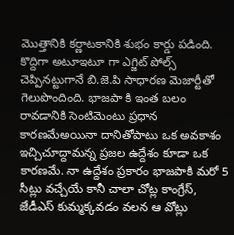మొత్తానికి కర్ణాటకానికి శుభం కార్డు పడింది. కొద్దిగా అటూఇటూ గా ఎగ్జిట్ పోల్స్ చెప్పినట్టుగానే బి.జె.పి సాధారణ మెజార్టీతో గెలుపొందింది. భాజపా కి ఇంత బలం రావడానికి సెంటిమెంటు ప్రధాన కారణమేఅయినా దానితోపాటు ఒక అవకాశం ఇచ్చిచూద్దామన్న ప్రజల ఉద్దేశం కూడా ఒక కారణమే. నా ఉద్దేశం ప్రకారం భాజపాకి మరో 5 సీట్లు వచ్చేయే కానీ చాలా చోట్ల కాంగ్రేస్, జేడీఎస్ కుమ్మక్కవడం వలన ఆ వోట్లు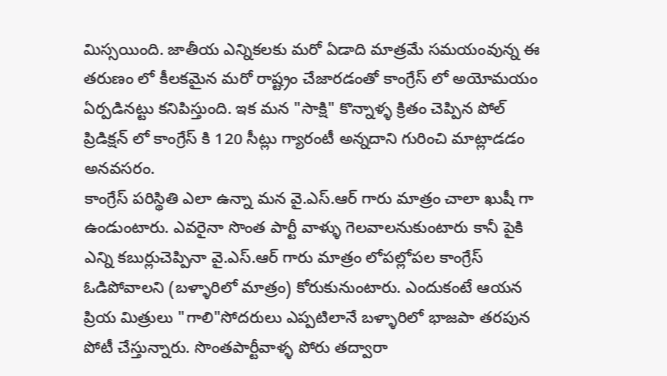మిస్సయింది. జాతీయ ఎన్నికలకు మరో ఏడాది మాత్రమే సమయంవున్న ఈ తరుణం లో కీలకమైన మరో రాష్ట్రం చేజారడంతో కాంగ్రేస్ లో అయోమయం ఏర్పడినట్టు కనిపిస్తుంది. ఇక మన "సాక్షి" కొన్నాళ్ళ క్రితం చెప్పిన పోల్ ప్రిడిక్షన్ లో కాంగ్రేస్ కి 120 సీట్లు గ్యారంటీ అన్నదాని గురించి మాట్లాడడం అనవసరం.
కాంగ్రేస్ పరిస్థితి ఎలా ఉన్నా మన వై.ఎస్.ఆర్ గారు మాత్రం చాలా ఖుషీ గా ఉండుంటారు. ఎవరైనా సొంత పార్టీ వాళ్ళు గెలవాలనుకుంటారు కానీ పైకి ఎన్ని కబుర్లుచెప్పినా వై.ఎస్.ఆర్ గారు మాత్రం లోపల్లోపల కాంగ్రేస్ ఓడిపోవాలని (బళ్ళారిలో మాత్రం) కోరుకునుంటారు. ఎందుకంటే ఆయన ప్రియ మిత్రులు "గాలి"సోదరులు ఎప్పటిలానే బళ్ళారిలో భాజపా తరపున పోటీ చేస్తున్నారు. సొంతపార్టీవాళ్ళ పోరు తద్వారా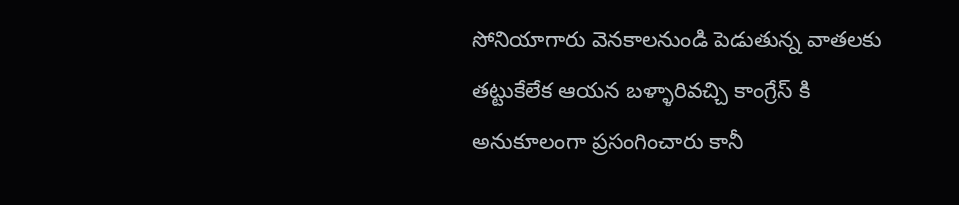సోనియాగారు వెనకాలనుండి పెడుతున్న వాతలకు తట్టుకేలేక ఆయన బళ్ళారివచ్చి కాంగ్రేస్ కి అనుకూలంగా ప్రసంగించారు కానీ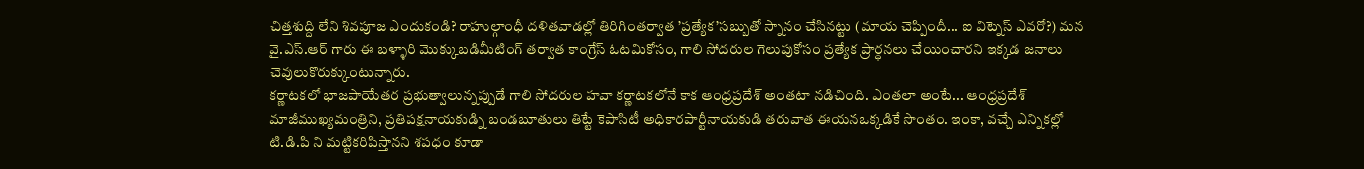చిత్తశుద్ది లేని శివపూజ ఎందుకండి? రాహుల్గాంధీ దళితవాడల్లో తిరిగింతర్వాత ’ప్రత్యేక’సబ్బుతో స్నానం చేసినట్టు (మాయ చెప్పిందీ... ఐ విట్నెస్ ఎవరో?) మన వై.ఎస్.ఆర్ గారు ఈ బళ్ళారి మొక్కుబడిమీటింగ్ తర్వాత కాంగ్రేస్ ఓటమికోసం, గాలి సోదరుల గెలుపుకోసం ప్రత్యేక ప్రార్ధనలు చేయించారని ఇక్కడ జనాలు చెవులుకొరుక్కుంటున్నారు.
కర్ణాటకలో భాజపాయేతర ప్రభుత్వాలున్నప్పుడే గాలి సోదరుల హవా కర్ణాటకలోనే కాక ఆంధ్రప్రదేశ్ అంతటా నడిచింది. ఎంతలా అంటే... ఆంధ్రప్రదేశ్ మాజీముఖ్యమంత్రిని, ప్రతిపక్షనాయకుడ్ని బండబూతులు తిట్టే కెపాసిటీ అధికారపార్టీనాయకుడి తరువాత ఈయనఒక్కడికే సొంతం. ఇంకా, వచ్చే ఎన్నికల్లో టి.డి.పి ని మట్టికరిపిస్తానని శపధం కూడా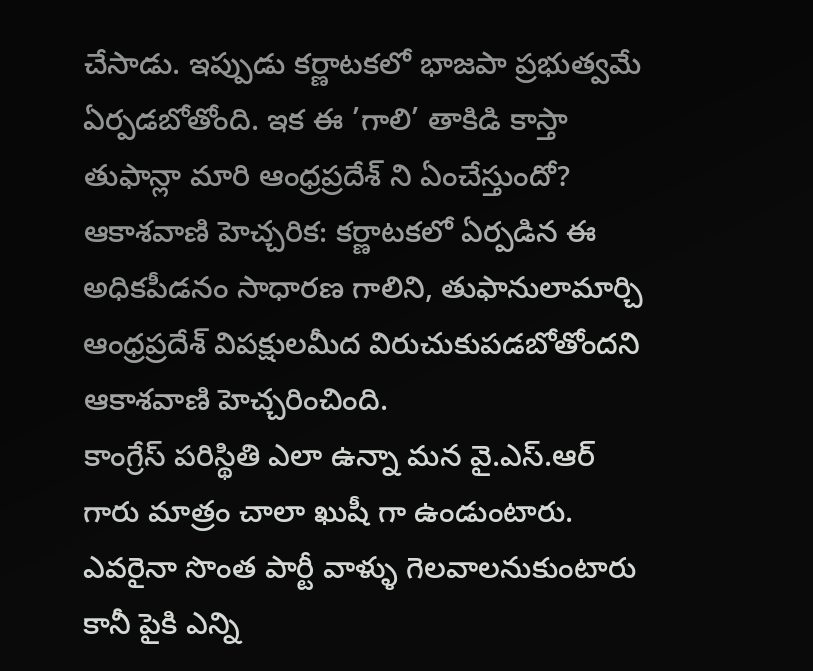చేసాడు. ఇప్పుడు కర్ణాటకలో భాజపా ప్రభుత్వమే ఏర్పడబోతోంది. ఇక ఈ ’గాలి’ తాకిడి కాస్తా తుఫాన్లా మారి ఆంధ్రప్రదేశ్ ని ఏంచేస్తుందో?
ఆకాశవాణి హెచ్చరిక: కర్ణాటకలో ఏర్పడిన ఈ అధికపీడనం సాధారణ గాలిని, తుఫానులామార్చి ఆంధ్రప్రదేశ్ విపక్షులమీద విరుచుకుపడబోతోందని ఆకాశవాణి హెచ్చరించింది.
కాంగ్రేస్ పరిస్థితి ఎలా ఉన్నా మన వై.ఎస్.ఆర్ గారు మాత్రం చాలా ఖుషీ గా ఉండుంటారు. ఎవరైనా సొంత పార్టీ వాళ్ళు గెలవాలనుకుంటారు కానీ పైకి ఎన్ని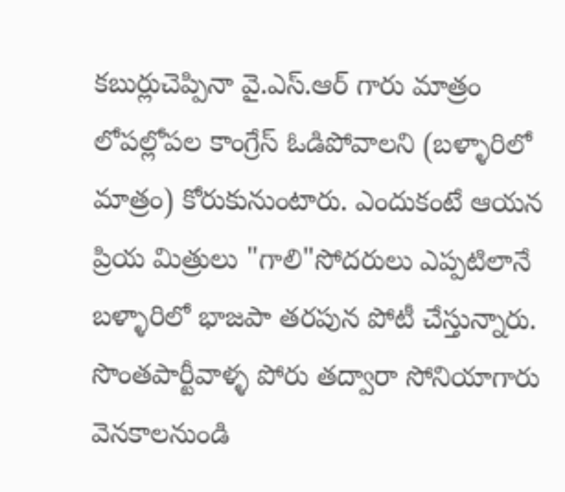కబుర్లుచెప్పినా వై.ఎస్.ఆర్ గారు మాత్రం లోపల్లోపల కాంగ్రేస్ ఓడిపోవాలని (బళ్ళారిలో మాత్రం) కోరుకునుంటారు. ఎందుకంటే ఆయన ప్రియ మిత్రులు "గాలి"సోదరులు ఎప్పటిలానే బళ్ళారిలో భాజపా తరపున పోటీ చేస్తున్నారు. సొంతపార్టీవాళ్ళ పోరు తద్వారా సోనియాగారు వెనకాలనుండి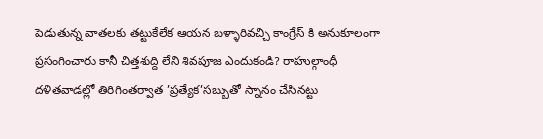పెడుతున్న వాతలకు తట్టుకేలేక ఆయన బళ్ళారివచ్చి కాంగ్రేస్ కి అనుకూలంగా ప్రసంగించారు కానీ చిత్తశుద్ది లేని శివపూజ ఎందుకండి? రాహుల్గాంధీ దళితవాడల్లో తిరిగింతర్వాత ’ప్రత్యేక’సబ్బుతో స్నానం చేసినట్టు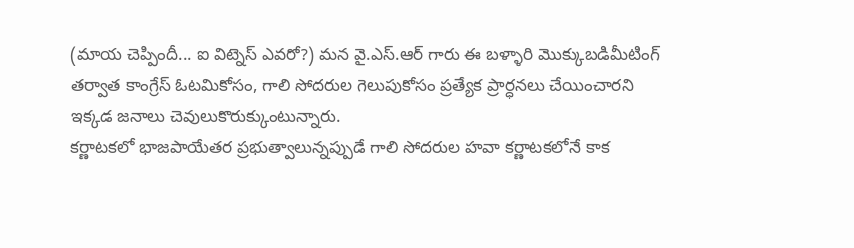(మాయ చెప్పిందీ... ఐ విట్నెస్ ఎవరో?) మన వై.ఎస్.ఆర్ గారు ఈ బళ్ళారి మొక్కుబడిమీటింగ్ తర్వాత కాంగ్రేస్ ఓటమికోసం, గాలి సోదరుల గెలుపుకోసం ప్రత్యేక ప్రార్ధనలు చేయించారని ఇక్కడ జనాలు చెవులుకొరుక్కుంటున్నారు.
కర్ణాటకలో భాజపాయేతర ప్రభుత్వాలున్నప్పుడే గాలి సోదరుల హవా కర్ణాటకలోనే కాక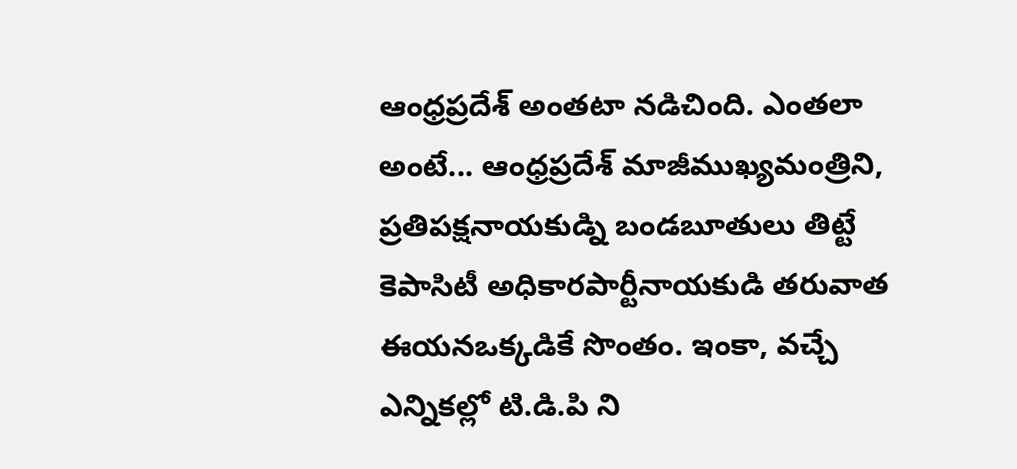ఆంధ్రప్రదేశ్ అంతటా నడిచింది. ఎంతలా అంటే... ఆంధ్రప్రదేశ్ మాజీముఖ్యమంత్రిని, ప్రతిపక్షనాయకుడ్ని బండబూతులు తిట్టే కెపాసిటీ అధికారపార్టీనాయకుడి తరువాత ఈయనఒక్కడికే సొంతం. ఇంకా, వచ్చే ఎన్నికల్లో టి.డి.పి ని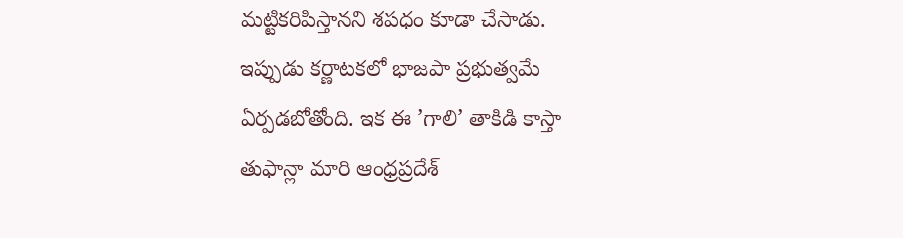మట్టికరిపిస్తానని శపధం కూడా చేసాడు. ఇప్పుడు కర్ణాటకలో భాజపా ప్రభుత్వమే ఏర్పడబోతోంది. ఇక ఈ ’గాలి’ తాకిడి కాస్తా తుఫాన్లా మారి ఆంధ్రప్రదేశ్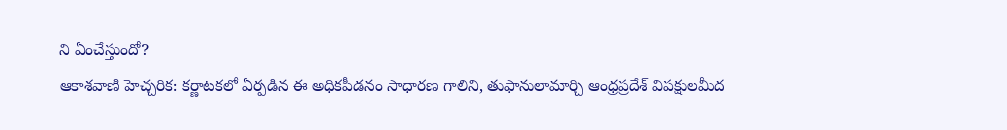ని ఏంచేస్తుందో?
ఆకాశవాణి హెచ్చరిక: కర్ణాటకలో ఏర్పడిన ఈ అధికపీడనం సాధారణ గాలిని, తుఫానులామార్చి ఆంధ్రప్రదేశ్ విపక్షులమీద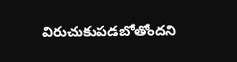విరుచుకుపడబోతోందని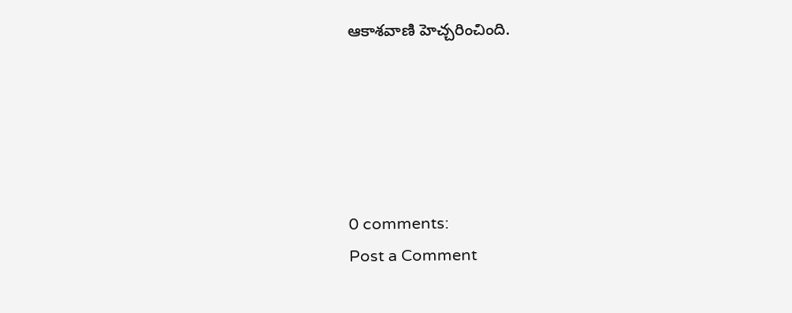ఆకాశవాణి హెచ్చరించింది.





0 comments:
Post a Comment